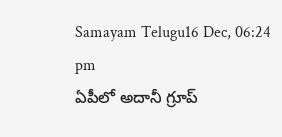Samayam Telugu16 Dec, 06:24 pm
ఏపీలో అదానీ గ్రూప్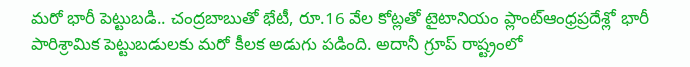మరో భారీ పెట్టుబడి.. చంద్రబాబుతో భేటీ, రూ.16 వేల కోట్లతో టైటానియం ప్లాంట్ఆంధ్రప్రదేశ్లో భారీ పారిశ్రామిక పెట్టుబడులకు మరో కీలక అడుగు పడింది. అదానీ గ్రూప్ రాష్ట్రంలో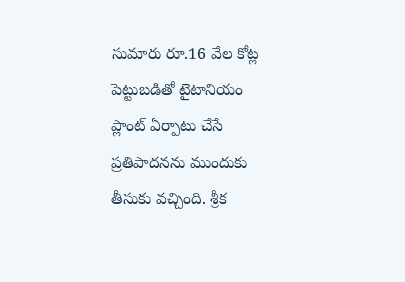సుమారు రూ.16 వేల కోట్ల పెట్టుబడితో టైటానియం ప్లాంట్ ఏర్పాటు చేసే ప్రతిపాదనను ముందుకు తీసుకు వచ్చింది. శ్రీక